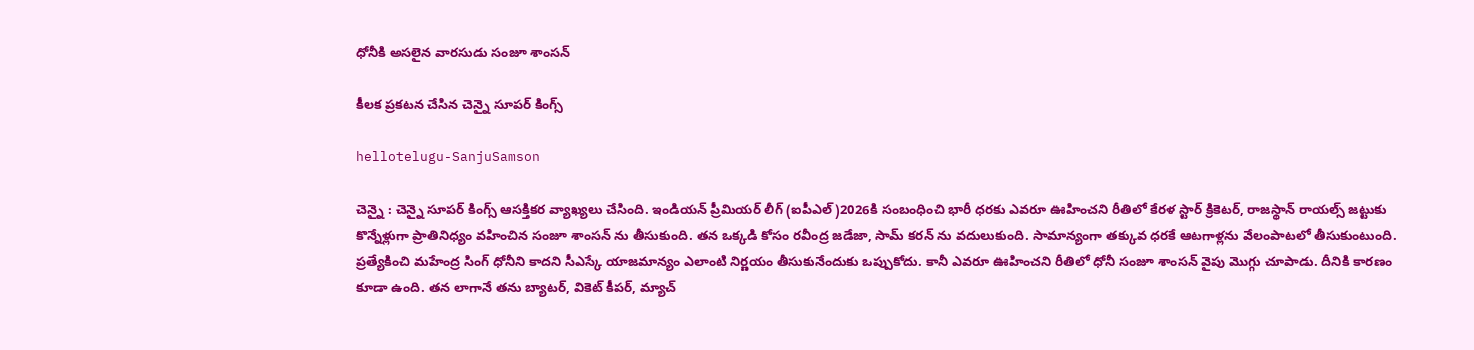ధోనీకి అస‌లైన వార‌సుడు సంజూ శాంస‌న్

కీల‌క ప్ర‌క‌ట‌న చేసిన చెన్నై సూప‌ర్ కింగ్స్

hellotelugu-SanjuSamson

చెన్నై : చెన్నై సూప‌ర్ కింగ్స్ ఆస‌క్తిక‌ర వ్యాఖ్య‌లు చేసింది. ఇండియ‌న్ ప్రీమియ‌ర్ లీగ్ (ఐపీఎల్)2026కి సంబంధించి భారీ ధ‌ర‌కు ఎవ‌రూ ఊహించ‌ని రీతిలో కేర‌ళ స్టార్ క్రికెట‌ర్, రాజ‌స్థాన్ రాయ‌ల్స్ జ‌ట్టుకు కొన్నేళ్లుగా ప్రాతినిధ్యం వ‌హించిన సంజూ శాంస‌న్ ను తీసుకుంది. త‌న ఒక్క‌డి కోసం ర‌వీంద్ర జ‌డేజా, సామ్ క‌ర‌న్ ను వ‌దులుకుంది. సామాన్యంగా త‌క్కువ ధ‌ర‌కే ఆట‌గాళ్ల‌ను వేలంపాట‌లో తీసుకుంటుంది. ప్ర‌త్యేకించి మ‌హేంద్ర సింగ్ ధోనీని కాద‌ని సీఎస్కే యాజ‌మాన్యం ఎలాంటి నిర్ణ‌యం తీసుకునేందుకు ఒప్పుకోదు. కానీ ఎవ‌రూ ఊహించని రీతిలో ధోనీ సంజూ శాంస‌న్ వైపు మొగ్గు చూపాడు. దీనికి కార‌ణం కూడా ఉంది. త‌న లాగానే త‌ను బ్యాట‌ర్, వికెట్ కీప‌ర్, మ్యాచ్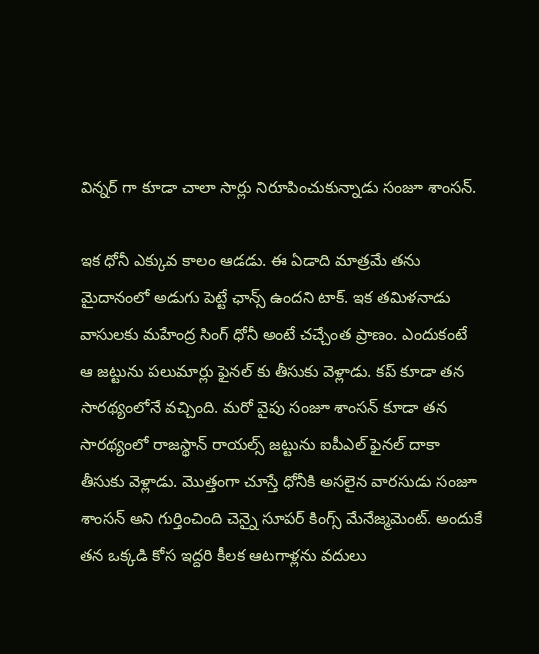విన్న‌ర్ గా కూడా చాలా సార్లు నిరూపించుకున్నాడు సంజూ శాంసన్.

ఇక ధోనీ ఎక్కువ కాలం ఆడ‌డు. ఈ ఏడాది మాత్ర‌మే త‌ను మైదానంలో అడుగు పెట్టే ఛాన్స్ ఉంద‌ని టాక్. ఇక త‌మిళ‌నాడు వాసుల‌కు మ‌హేంద్ర సింగ్ ధోనీ అంటే చ‌చ్చేంత ప్రాణం. ఎందుకంటే ఆ జ‌ట్టును ప‌లుమార్లు ఫైన‌ల్ కు తీసుకు వెళ్లాడు. క‌ప్ కూడా తన సార‌థ్యంలోనే వ‌చ్చింది. మ‌రో వైపు సంజూ శాంస‌న్ కూడా త‌న సార‌థ్యంలో రాజ‌స్థాన్ రాయ‌ల్స్ జ‌ట్టును ఐపీఎల్ ఫైన‌ల్ దాకా తీసుకు వెళ్లాడు. మొత్తంగా చూస్తే ధోనీకి అస‌లైన వార‌సుడు సంజూ శాంస‌న్ అని గుర్తించింది చెన్నై సూపర్ కింగ్స్ మేనేజ్మ‌మెంట్. అందుకే త‌న ఒక్క‌డి కోస ఇద్ద‌రి కీల‌క ఆట‌గాళ్ల‌ను వ‌దులు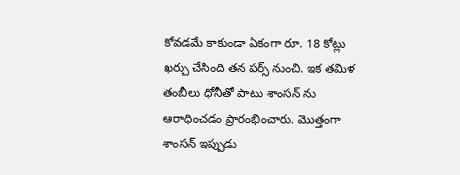కోవ‌డ‌మే కాకుండా ఏకంగా రూ. 18 కోట్లు ఖ‌ర్చు చేసింది త‌న ప‌ర్స్ నుంచి. ఇక త‌మిళ తంబీలు ధోనీతో పాటు శాంస‌న్ ను ఆరాధించ‌డం ప్రారంభించారు. మొత్తంగా శాంస‌న్ ఇప్పుడు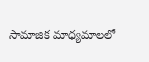సామాజిక మాధ్య‌మాల‌లో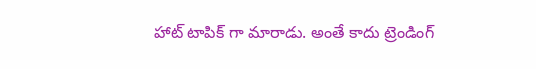హాట్ టాపిక్ గా మారాడు. అంతే కాదు ట్రెండింగ్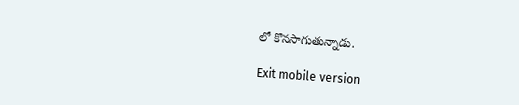లో కొన‌సాగుతున్నాడు.

Exit mobile version